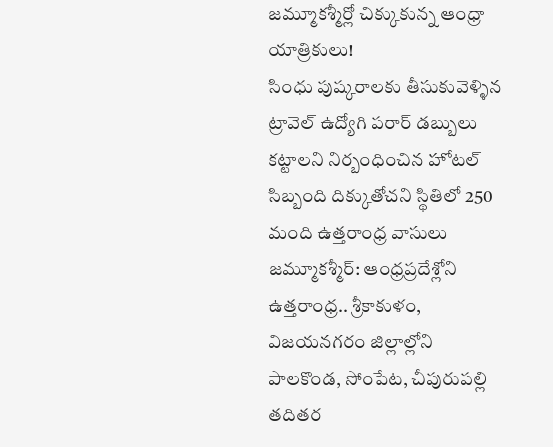జమ్మూకశ్మీర్లో చిక్కుకున్న ఆంధ్రా యాత్రికులు!
సింధు పుష్కరాలకు తీసుకువెళ్ళిన ట్రావెల్ ఉద్యోగి పరార్ డబ్బులు కట్టాలని నిర్బంధించిన హోటల్ సిబ్బంది దిక్కుతోచని స్థితిలో 250 మంది ఉత్తరాంధ్ర వాసులు జమ్మూకశ్మీర్: ఆంధ్రప్రదేశ్లోని ఉత్తరాంధ్ర.. శ్రీకాకుళం, విజయనగరం జిల్లాల్లోని పాలకొండ, సోంపేట, చీపురుపల్లి తదితర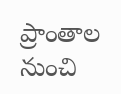ప్రాంతాల నుంచి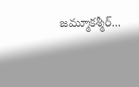జమ్మూకశ్మీర్...